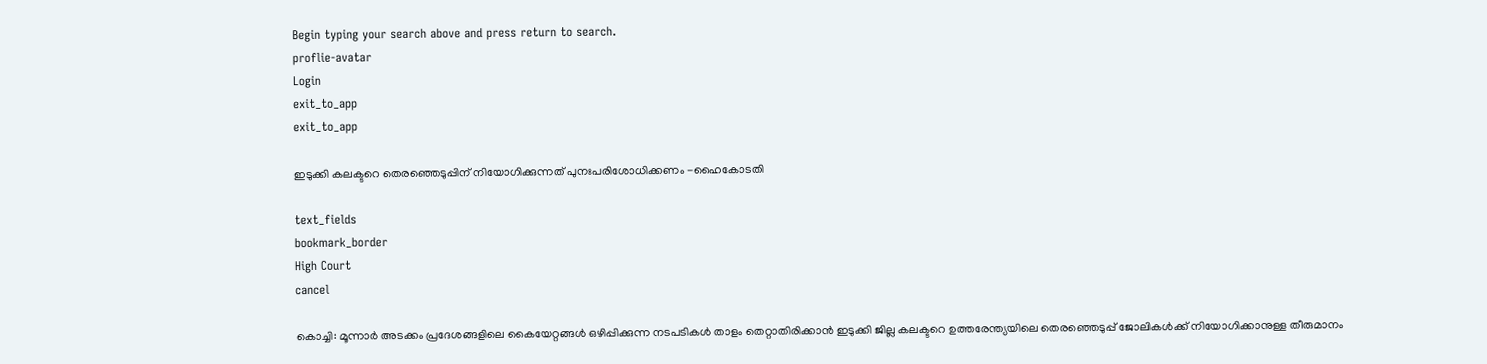Begin typing your search above and press return to search.
proflie-avatar
Login
exit_to_app
exit_to_app

ഇടുക്കി കലക്ടറെ തെരഞ്ഞെടുപ്പിന് നിയോഗിക്കുന്നത് പുനഃപരിശോധിക്കണം -ഹൈകോടതി

text_fields
bookmark_border
High Court
cancel

കൊച്ചി: മൂന്നാർ അടക്കം പ്രദേശങ്ങളിലെ കൈയേറ്റങ്ങൾ ഒഴിപ്പിക്കുന്ന നടപടികൾ താളം തെറ്റാതിരിക്കാൻ ഇടുക്കി ജില്ല കലക്ടറെ ഉത്തരേന്ത്യയിലെ തെരഞ്ഞെടുപ്പ് ജോലികൾക്ക് നിയോഗിക്കാനുള്ള തീരുമാനം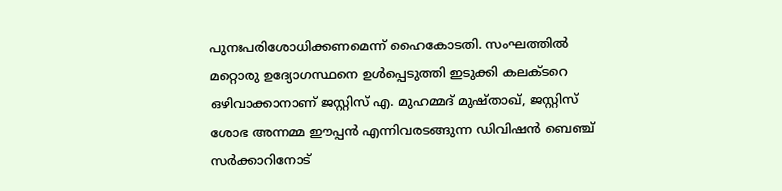പുനഃപരിശോധിക്കണമെന്ന് ഹൈകോടതി. സംഘത്തിൽ മറ്റൊരു ഉദ്യോഗസ്ഥനെ ഉൾപ്പെടുത്തി ഇടുക്കി കലക്ടറെ ഒഴിവാക്കാനാണ് ജസ്റ്റിസ് എ. മുഹമ്മദ് മുഷ്താഖ്, ജസ്റ്റിസ് ശോഭ അന്നമ്മ ഈപ്പൻ എന്നിവരടങ്ങുന്ന ഡിവിഷൻ ബെഞ്ച് സർക്കാറിനോട്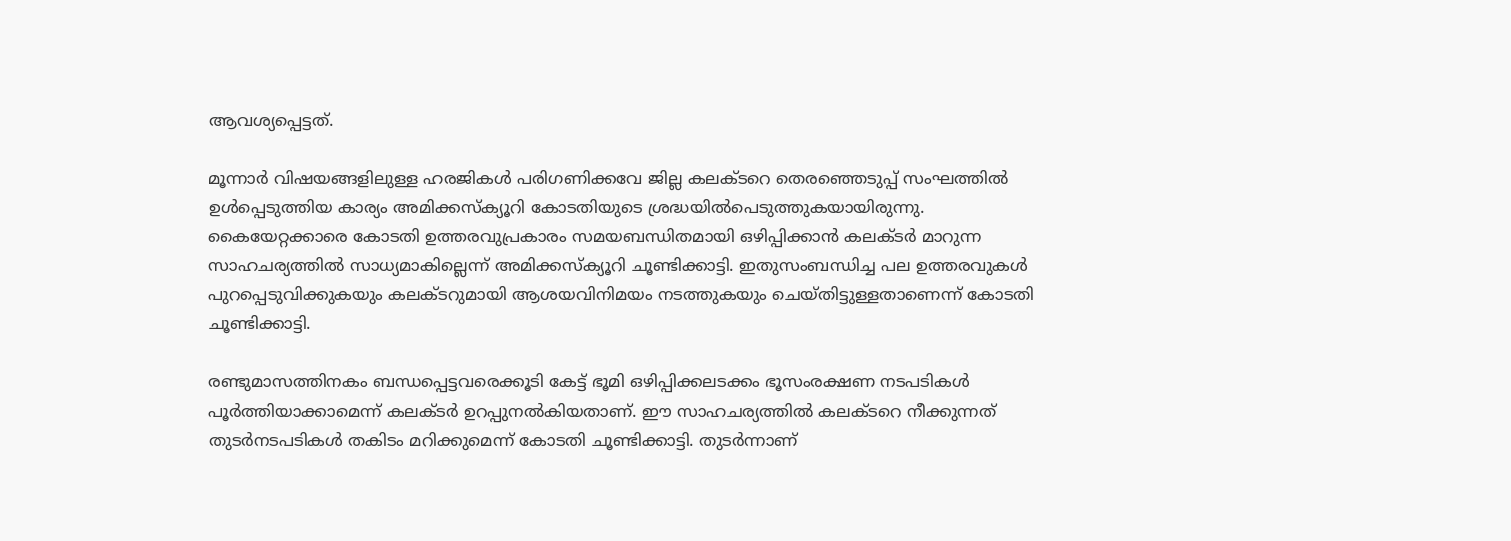ആവശ്യപ്പെട്ടത്.

മൂന്നാർ വിഷയങ്ങളിലുള്ള ഹരജികൾ പരിഗണിക്കവേ ജില്ല കലക്ടറെ തെരഞ്ഞെടുപ്പ് സംഘത്തിൽ ഉൾപ്പെടുത്തിയ കാര്യം അമിക്കസ്ക്യൂറി കോടതിയുടെ ശ്രദ്ധയിൽപെടുത്തുകയായിരുന്നു. കൈയേറ്റക്കാരെ കോടതി ഉത്തരവുപ്രകാരം സമയബന്ധിതമായി ഒഴിപ്പിക്കാൻ കലക്ടർ മാറുന്ന സാഹചര്യത്തിൽ സാധ്യമാകില്ലെന്ന് അമിക്കസ്ക്യൂറി ചൂണ്ടിക്കാട്ടി. ഇതുസംബന്ധിച്ച പല ഉത്തരവുകൾ പുറപ്പെടുവിക്കുകയും കലക്ടറുമായി ആശയവിനിമയം നടത്തുകയും ചെയ്തിട്ടുള്ളതാണെന്ന് കോടതി ചൂണ്ടിക്കാട്ടി.

രണ്ടുമാസത്തിനകം ബന്ധപ്പെട്ടവരെക്കൂടി കേട്ട് ഭൂമി ഒഴിപ്പിക്കലടക്കം ഭൂസംരക്ഷണ നടപടികൾ പൂർത്തിയാക്കാമെന്ന് കലക്ടർ ഉറപ്പുനൽകിയതാണ്. ഈ സാഹചര്യത്തിൽ കലക്ടറെ നീക്കുന്നത് തുടർനടപടികൾ തകിടം മറിക്കുമെന്ന് കോടതി ചൂണ്ടിക്കാട്ടി. തുടർന്നാണ്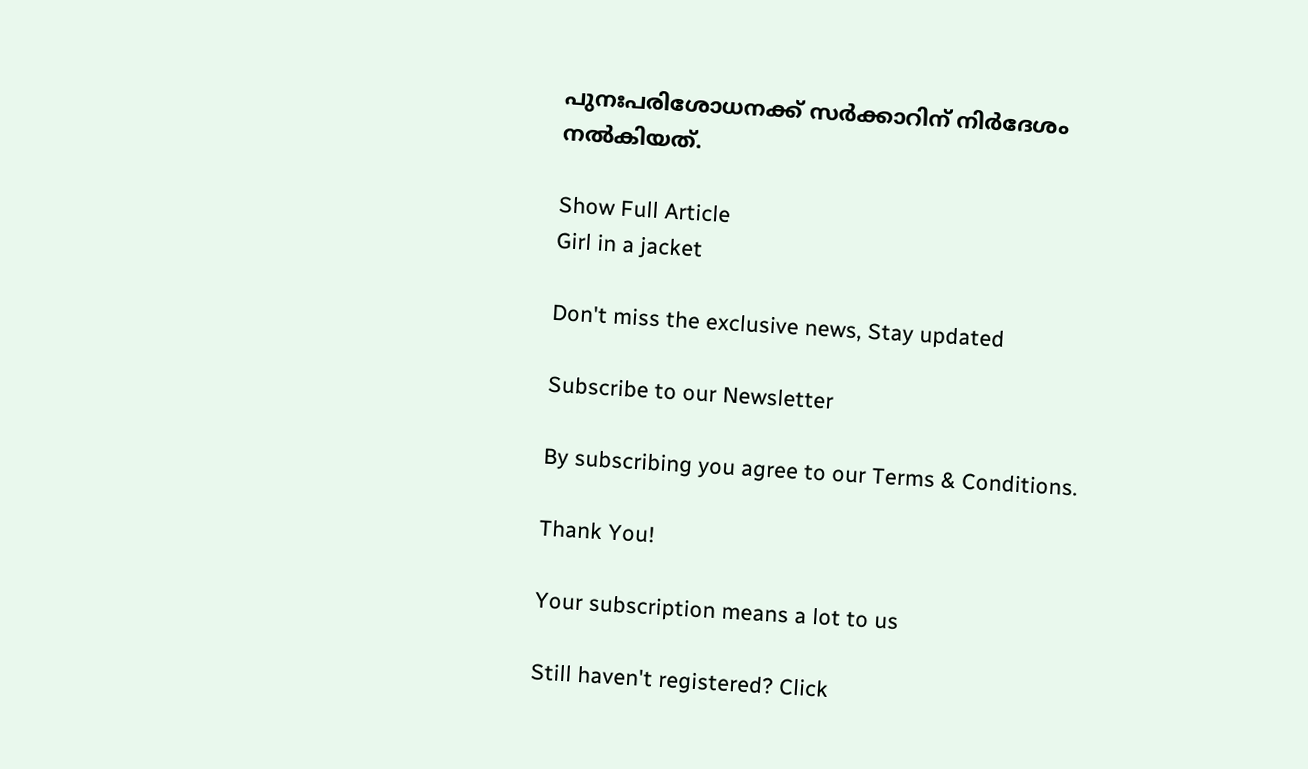പുനഃപരിശോധനക്ക് സർക്കാറിന് നിർദേശം നൽകിയത്.

Show Full Article
Girl in a jacket

Don't miss the exclusive news, Stay updated

Subscribe to our Newsletter

By subscribing you agree to our Terms & Conditions.

Thank You!

Your subscription means a lot to us

Still haven't registered? Click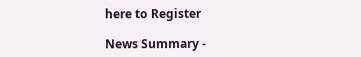here to Register

News Summary -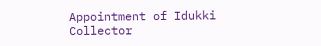Appointment of Idukki Collector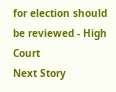for election should be reviewed - High Court
Next Story